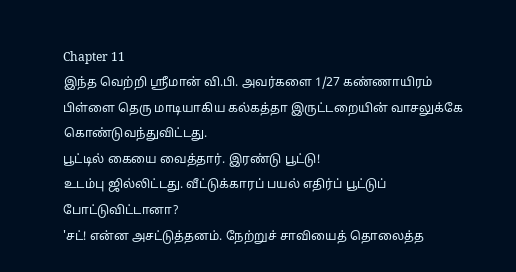Chapter 11
இந்த வெற்றி ஸ்ரீமான் வி.பி. அவர்களை 1/27 கண்ணாயிரம் பிள்ளை தெரு மாடியாகிய கல்கத்தா இருட்டறையின் வாசலுக்கே கொண்டுவந்துவிட்டது.
பூட்டில் கையை வைத்தார். இரண்டு பூட்டு!
உடம்பு ஜில்லிட்டது. வீட்டுக்காரப் பயல் எதிர்ப் பூட்டுப் போட்டுவிட்டானா?
'சட்! என்ன அசட்டுத்தனம். நேற்றுச் சாவியைத் தொலைத்த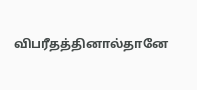விபரீதத்தினால்தானே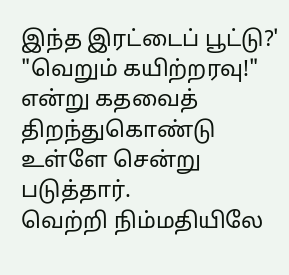இந்த இரட்டைப் பூட்டு?'
"வெறும் கயிற்றரவு!" என்று கதவைத் திறந்துகொண்டு உள்ளே சென்று படுத்தார்.
வெற்றி நிம்மதியிலே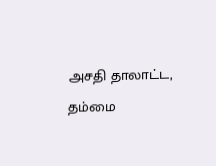அசதி தாலாட்ட, தம்மை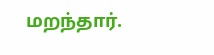மறந்தார்.